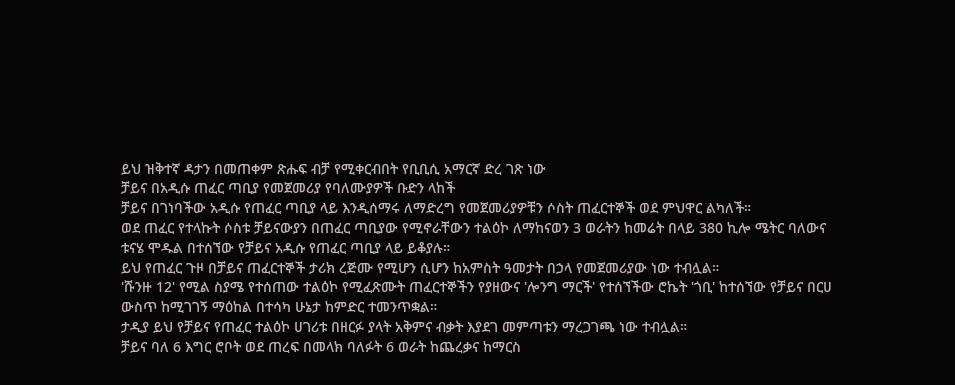ይህ ዝቅተኛ ዳታን በመጠቀም ጽሑፍ ብቻ የሚቀርብበት የቢቢሲ አማርኛ ድረ ገጽ ነው
ቻይና በአዲሱ ጠፈር ጣቢያ የመጀመሪያ የባለሙያዎች ቡድን ላከች
ቻይና በገነባችው አዲሱ የጠፈር ጣቢያ ላይ እንዲሰማሩ ለማድረግ የመጀመሪያዎቹን ሶስት ጠፈርተኞች ወደ ምህዋር ልካለች።
ወደ ጠፈር የተላኩት ሶስቱ ቻይናውያን በጠፈር ጣቢያው የሚኖራቸውን ተልዕኮ ለማከናወን 3 ወራትን ከመሬት በላይ 380 ኪሎ ሜትር ባለውና ቱናሄ ሞዱል በተሰኘው የቻይና አዲሱ የጠፈር ጣቢያ ላይ ይቆያሉ።
ይህ የጠፈር ጉዞ በቻይና ጠፈርተኞች ታሪክ ረጅሙ የሚሆን ሲሆን ከአምስት ዓመታት በኃላ የመጀመሪያው ነው ተብሏል።
'ሹንዙ 12' የሚል ስያሜ የተሰጠው ተልዕኮ የሚፈጽሙት ጠፈርተኞችን የያዘውና 'ሎንግ ማርች' የተሰኘችው ሮኬት 'ጎቢ' ከተሰኘው የቻይና በርሀ ውስጥ ከሚገገኝ ማዕከል በተሳካ ሁኔታ ከምድር ተመንጥቋል።
ታዲያ ይህ የቻይና የጠፈር ተልዕኮ ሀገሪቱ በዘርፉ ያላት አቅምና ብቃት እያደገ መምጣቱን ማረጋገጫ ነው ተብሏል።
ቻይና ባለ 6 እግር ሮቦት ወደ ጠረፍ በመላክ ባለፉት 6 ወራት ከጨረቃና ከማርስ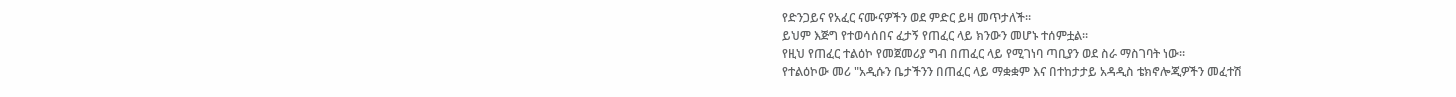የድንጋይና የአፈር ናሙናዎችን ወደ ምድር ይዛ መጥታለች።
ይህም እጅግ የተወሳሰበና ፈታኝ የጠፈር ላይ ክንውን መሆኑ ተሰምቷል።
የዚህ የጠፈር ተልዕኮ የመጀመሪያ ግብ በጠፈር ላይ የሚገነባ ጣቢያን ወደ ስራ ማስገባት ነው።
የተልዕኮው መሪ "አዲሱን ቤታችንን በጠፈር ላይ ማቋቋም እና በተከታታይ አዳዲስ ቴክኖሎጂዎችን መፈተሽ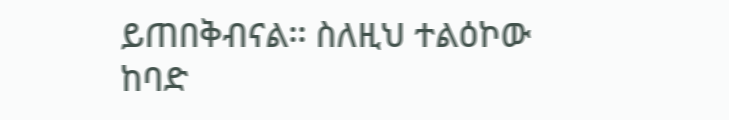ይጠበቅብናል፡፡ ስለዚህ ተልዕኮው ከባድ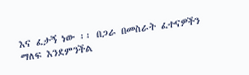እና ፈታኝ ነው ፡፡ በጋራ በመስራት ፈተናዎችን ማለፍ እንደምንችል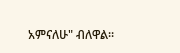አምናለሁ" ብለዋል።